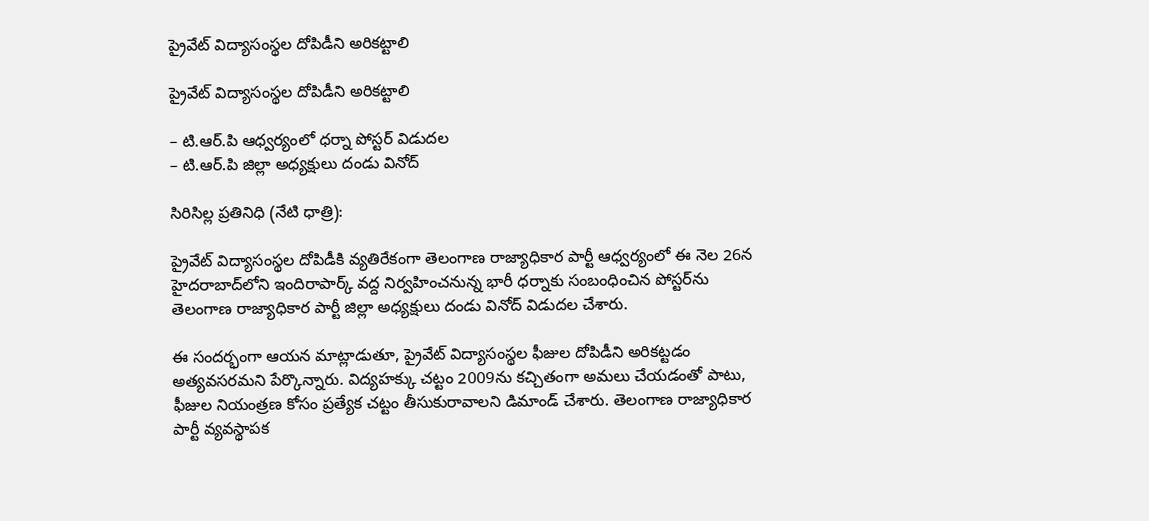ప్రైవేట్ విద్యాసంస్థల దోపిడీని అరికట్టాలి

ప్రైవేట్ విద్యాసంస్థల దోపిడీని అరికట్టాలి

– టి.ఆర్.పి ఆధ్వర్యంలో ధర్నా పోస్టర్ విడుదల
– టి.ఆర్.పి జిల్లా అధ్యక్షులు దండు వినోద్

సిరిసిల్ల ప్రతినిధి (నేటి ధాత్రి):

ప్రైవేట్ విద్యాసంస్థల దోపిడీకి వ్యతిరేకంగా తెలంగాణ రాజ్యాధికార పార్టీ ఆధ్వర్యంలో ఈ నెల 26న హైదరాబాద్‌లోని ఇందిరాపార్క్ వద్ద నిర్వహించనున్న భారీ ధర్నాకు సంబంధించిన పోస్టర్‌ను తెలంగాణ రాజ్యాధికార పార్టీ జిల్లా అధ్యక్షులు దండు వినోద్ విడుదల చేశారు.

ఈ సందర్భంగా ఆయన మాట్లాడుతూ, ప్రైవేట్ విద్యాసంస్థల ఫీజుల దోపిడీని అరికట్టడం అత్యవసరమని పేర్కొన్నారు. విద్యహక్కు చట్టం 2009ను కచ్చితంగా అమలు చేయడంతో పాటు, ఫీజుల నియంత్రణ కోసం ప్రత్యేక చట్టం తీసుకురావాలని డిమాండ్ చేశారు. తెలంగాణ రాజ్యాధికార పార్టీ వ్యవస్థాపక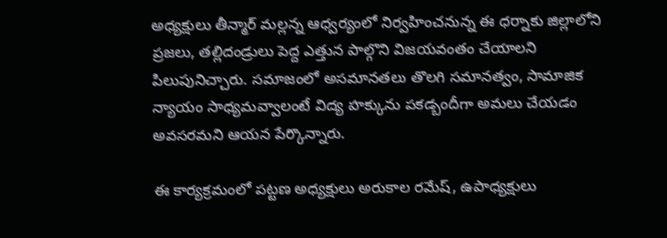అధ్యక్షులు తీన్మార్ మల్లన్న ఆధ్వర్యంలో నిర్వహించనున్న ఈ ధర్నాకు జిల్లాలోని ప్రజలు, తల్లిదండ్రులు పెద్ద ఎత్తున పాల్గొని విజయవంతం చేయాలని పిలుపునిచ్చారు. సమాజంలో అసమానతలు తొలగి సమానత్వం, సామాజిక న్యాయం సాధ్యమవ్వాలంటే విద్య హక్కును పకడ్బందీగా అమలు చేయడం అవసరమని ఆయన పేర్కొన్నారు.

ఈ కార్యక్రమంలో పట్టణ అధ్యక్షులు అరుకాల రమేష్, ఉపాధ్యక్షులు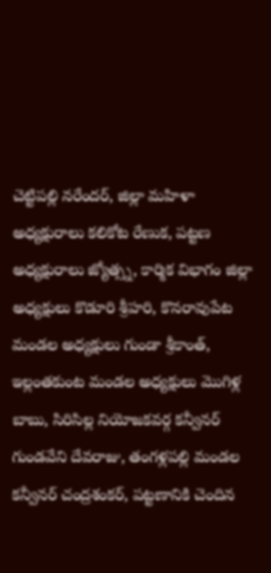చెట్టిపల్లి నరేందర్, జిల్లా మహిళా అధ్యక్షురాలు కలికోట రేణుక, పట్టణ అధ్యక్షురాలు జ్యోత్స్న, కార్మిక విభాగం జిల్లా అధ్యక్షులు కొడూరి శ్రీహరి, కొనరావుపేట మండల అధ్యక్షులు గుండా శ్రీకాంత్, ఇల్లంతకుంట మండల అధ్యక్షులు మొగిళ్ల బాబు, సిరిసిల్ల నియోజకవర్గ కన్వీనర్ గుండవేని దేవరాజు, తంగళ్లపల్లి మండల కన్వీనర్ చంద్రశంకర్, పట్టణానికి చెందిన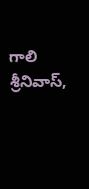గాలి శ్రీనివాస్,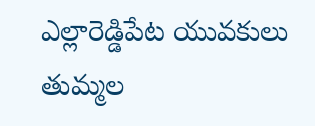ఎల్లారెడ్డిపేట యువకులు తుమ్మల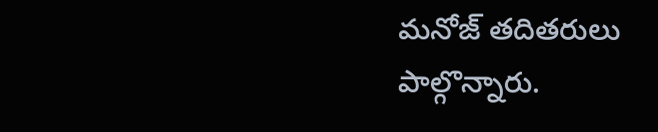మనోజ్ తదితరులు పాల్గొన్నారు.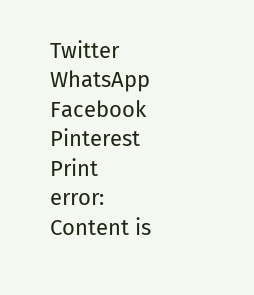Twitter WhatsApp Facebook Pinterest Print
error: Content is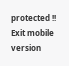protected !!
Exit mobile version